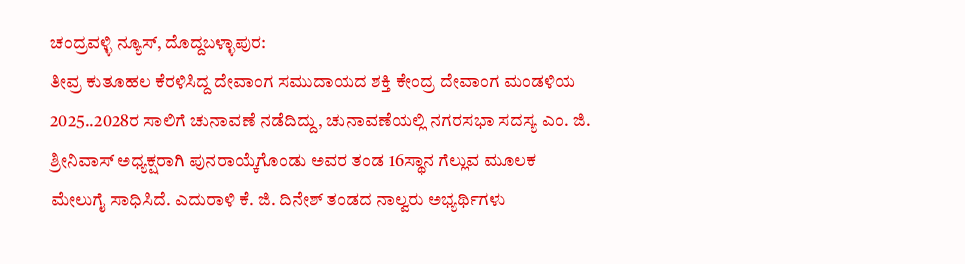ಚಂದ್ರವಳ್ಳಿ ನ್ಯೂಸ್, ದೊದ್ದಬಳ್ಳಾಪುರ:
ತೀವ್ರ ಕುತೂಹಲ ಕೆರಳಿಸಿದ್ದ ದೇವಾಂಗ ಸಮುದಾಯದ ಶಕ್ತಿ ಕೇಂದ್ರ ದೇವಾಂಗ ಮಂಡಳಿಯ 2025..2028ರ ಸಾಲಿಗೆ ಚುನಾವಣೆ ನಡೆದಿದ್ದು, ಚುನಾವಣೆಯಲ್ಲಿ ನಗರಸಭಾ ಸದಸ್ಯ ಎಂ. ಜಿ. ಶ್ರೀನಿವಾಸ್ ಅಧ್ಯಕ್ಷರಾಗಿ ಪುನರಾಯ್ಕೆಗೊಂಡು ಅವರ ತಂಡ 16ಸ್ಥಾನ ಗೆಲ್ಲುವ ಮೂಲಕ ಮೇಲುಗೈ ಸಾಧಿಸಿದೆ. ಎದುರಾಳಿ ಕೆ. ಜಿ. ದಿನೇಶ್ ತಂಡದ ನಾಲ್ವರು ಅಭ್ಯರ್ಥಿಗಳು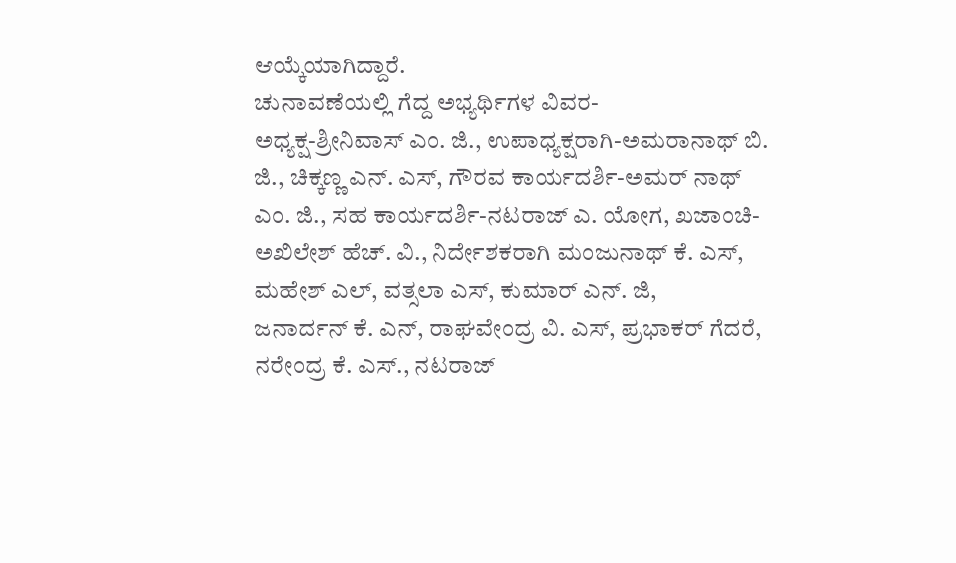ಆಯ್ಕೆಯಾಗಿದ್ದಾರೆ.
ಚುನಾವಣೆಯಲ್ಲಿ ಗೆದ್ದ ಅಭ್ಯರ್ಥಿಗಳ ವಿವರ-
ಅಧ್ಯಕ್ಷ-ಶ್ರೀನಿವಾಸ್ ಎಂ. ಜಿ., ಉಪಾಧ್ಯಕ್ಷರಾಗಿ-ಅಮರಾನಾಥ್ ಬಿ. ಜಿ., ಚಿಕ್ಕಣ್ಣ ಎನ್. ಎಸ್, ಗೌರವ ಕಾರ್ಯದರ್ಶಿ-ಅಮರ್ ನಾಥ್ ಎಂ. ಜಿ., ಸಹ ಕಾರ್ಯದರ್ಶಿ-ನಟರಾಜ್ ಎ. ಯೋಗ, ಖಜಾಂಚಿ-ಅಖಿಲೇಶ್ ಹೆಚ್. ವಿ., ನಿರ್ದೇಶಕರಾಗಿ ಮಂಜುನಾಥ್ ಕೆ. ಎಸ್, ಮಹೇಶ್ ಎಲ್, ವತ್ಸಲಾ ಎಸ್, ಕುಮಾರ್ ಎನ್. ಜಿ,
ಜನಾರ್ದನ್ ಕೆ. ಎನ್, ರಾಘವೇಂದ್ರ ವಿ. ಎಸ್, ಪ್ರಭಾಕರ್ ಗೆದರೆ, ನರೇಂದ್ರ ಕೆ. ಎಸ್., ನಟರಾಜ್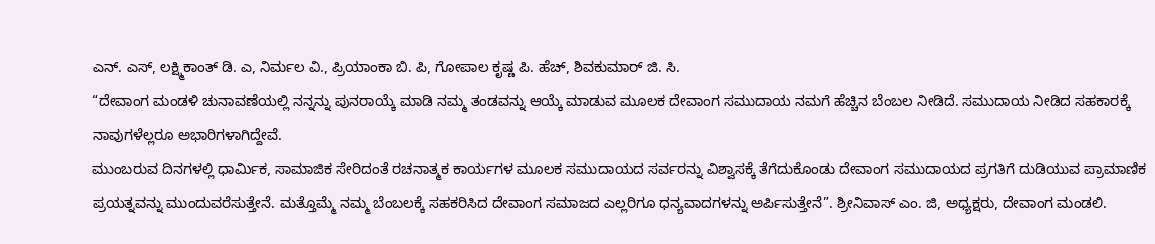ಎನ್. ಎಸ್, ಲಕ್ಷ್ಮಿಕಾಂತ್ ಡಿ. ಎ, ನಿರ್ಮಲ ವಿ., ಪ್ರಿಯಾಂಕಾ ಬಿ. ಪಿ, ಗೋಪಾಲ ಕೃಷ್ಣ ಪಿ. ಹೆಚ್, ಶಿವಕುಮಾರ್ ಜಿ. ಸಿ.
“ದೇವಾಂಗ ಮಂಡಳಿ ಚುನಾವಣೆಯಲ್ಲಿ ನನ್ನನ್ನು ಪುನರಾಯ್ಕೆ ಮಾಡಿ ನಮ್ಮ ತಂಡವನ್ನು ಆಯ್ಕೆ ಮಾಡುವ ಮೂಲಕ ದೇವಾಂಗ ಸಮುದಾಯ ನಮಗೆ ಹೆಚ್ಚಿನ ಬೆಂಬಲ ನೀಡಿದೆ. ಸಮುದಾಯ ನೀಡಿದ ಸಹಕಾರಕ್ಕೆ ನಾವುಗಳೆಲ್ಲರೂ ಅಭಾರಿಗಳಾಗಿದ್ದೇವೆ.
ಮುಂಬರುವ ದಿನಗಳಲ್ಲಿ ಧಾರ್ಮಿಕ, ಸಾಮಾಜಿಕ ಸೇರಿದಂತೆ ರಚನಾತ್ಮಕ ಕಾರ್ಯಗಳ ಮೂಲಕ ಸಮುದಾಯದ ಸರ್ವರನ್ನು ವಿಶ್ವಾಸಕ್ಕೆ ತೆಗೆದುಕೊಂಡು ದೇವಾಂಗ ಸಮುದಾಯದ ಪ್ರಗತಿಗೆ ದುಡಿಯುವ ಪ್ರಾಮಾಣಿಕ ಪ್ರಯತ್ನವನ್ನು ಮುಂದುವರೆಸುತ್ತೇನೆ. ಮತ್ತೊಮ್ಮೆ ನಮ್ಮ ಬೆಂಬಲಕ್ಕೆ ಸಹಕರಿಸಿದ ದೇವಾಂಗ ಸಮಾಜದ ಎಲ್ಲರಿಗೂ ಧನ್ಯವಾದಗಳನ್ನು ಅರ್ಪಿಸುತ್ತೇನೆ”. ಶ್ರೀನಿವಾಸ್ ಎಂ. ಜಿ, ಅಧ್ಯಕ್ಷರು, ದೇವಾಂಗ ಮಂಡಲಿ.